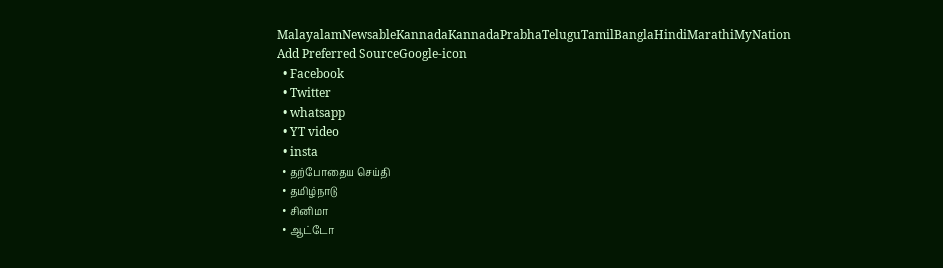MalayalamNewsableKannadaKannadaPrabhaTeluguTamilBanglaHindiMarathiMyNation
Add Preferred SourceGoogle-icon
  • Facebook
  • Twitter
  • whatsapp
  • YT video
  • insta
  • தற்போதைய செய்தி
  • தமிழ்நாடு
  • சினிமா
  • ஆட்டோ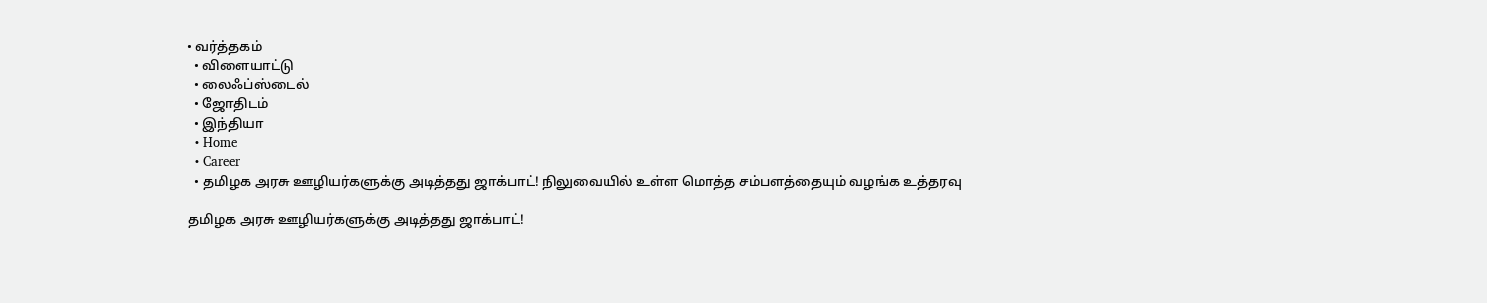• வர்த்தகம்
  • விளையாட்டு
  • லைஃப்ஸ்டைல்
  • ஜோதிடம்
  • இந்தியா
  • Home
  • Career
  • தமிழக அரசு ஊழியர்களுக்கு அடித்தது ஜாக்பாட்! நிலுவையில் உள்ள மொத்த சம்பளத்தையும் வழங்க உத்தரவு

தமிழக அரசு ஊழியர்களுக்கு அடித்தது ஜாக்பாட்!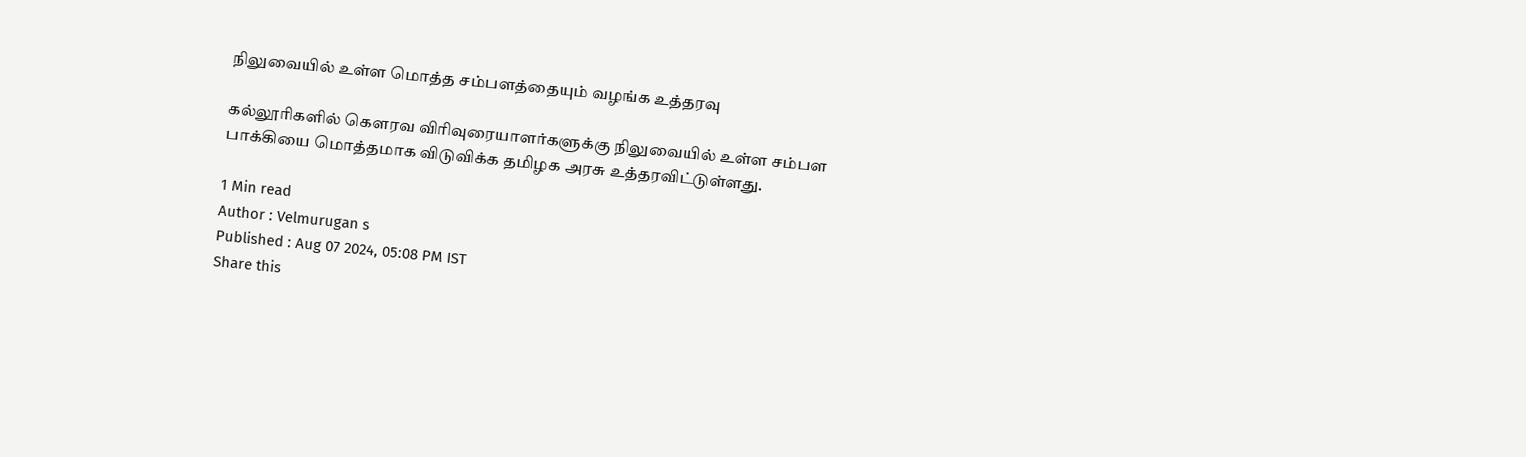நிலுவையில் உள்ள மொத்த சம்பளத்தையும் வழங்க உத்தரவு

கல்லூரிகளில் கௌரவ விரிவுரையாளர்களுக்கு நிலுவையில் உள்ள சம்பள பாக்கியை மொத்தமாக விடுவிக்க தமிழக அரசு உத்தரவிட்டுள்ளது.

1 Min read
Author : Velmurugan s
Published : Aug 07 2024, 05:08 PM IST
Share this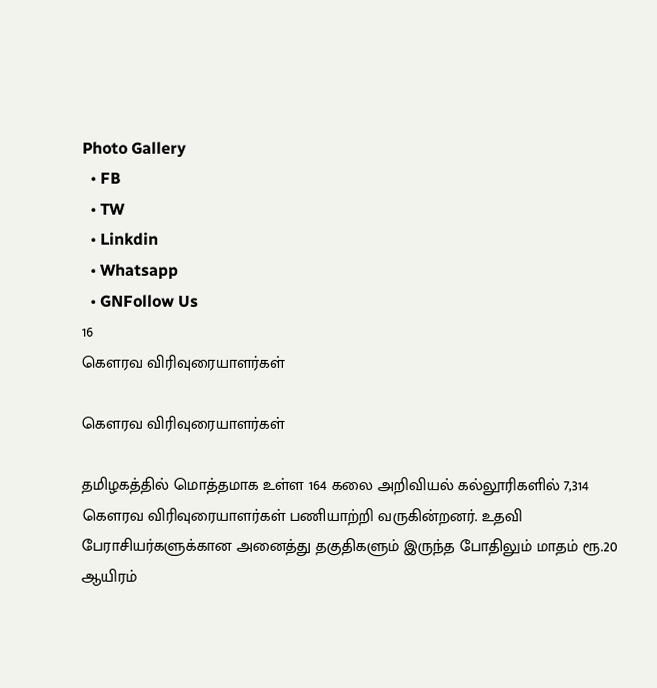Photo Gallery
  • FB
  • TW
  • Linkdin
  • Whatsapp
  • GNFollow Us
16
கௌரவ விரிவுரையாளர்கள்

கௌரவ விரிவுரையாளர்கள்

தமிழகத்தில் மொத்தமாக உள்ள 164 கலை அறிவியல் கல்லூரிகளில் 7,314 கௌரவ விரிவுரையாளர்கள் பணியாற்றி வருகின்றனர். உதவி பேராசியர்களுக்கான அனைத்து தகுதிகளும் இருந்த போதிலும் மாதம் ரூ.20 ஆயிரம்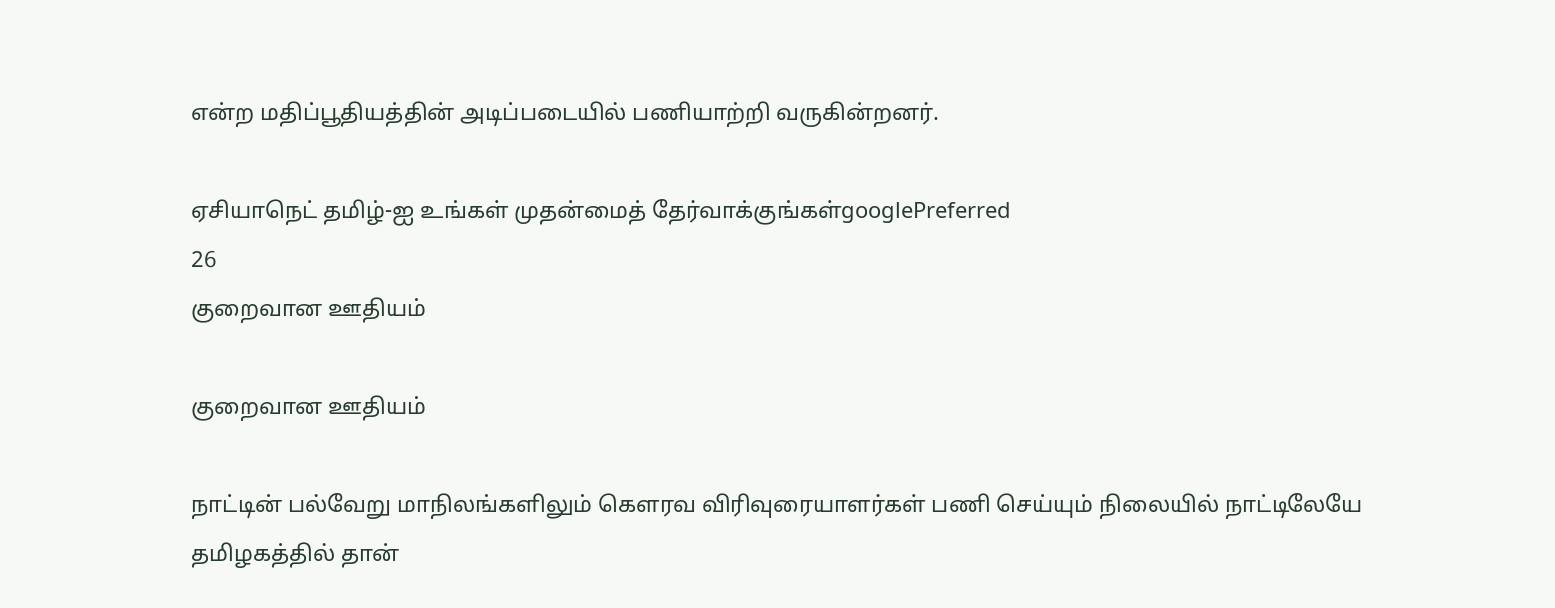என்ற மதிப்பூதியத்தின் அடிப்படையில் பணியாற்றி வருகின்றனர்.

ஏசியாநெட் தமிழ்-ஐ உங்கள் முதன்மைத் தேர்வாக்குங்கள்googlePreferred
26
குறைவான ஊதியம்

குறைவான ஊதியம்

நாட்டின் பல்வேறு மாநிலங்களிலும் கௌரவ விரிவுரையாளர்கள் பணி செய்யும் நிலையில் நாட்டிலேயே தமிழகத்தில் தான்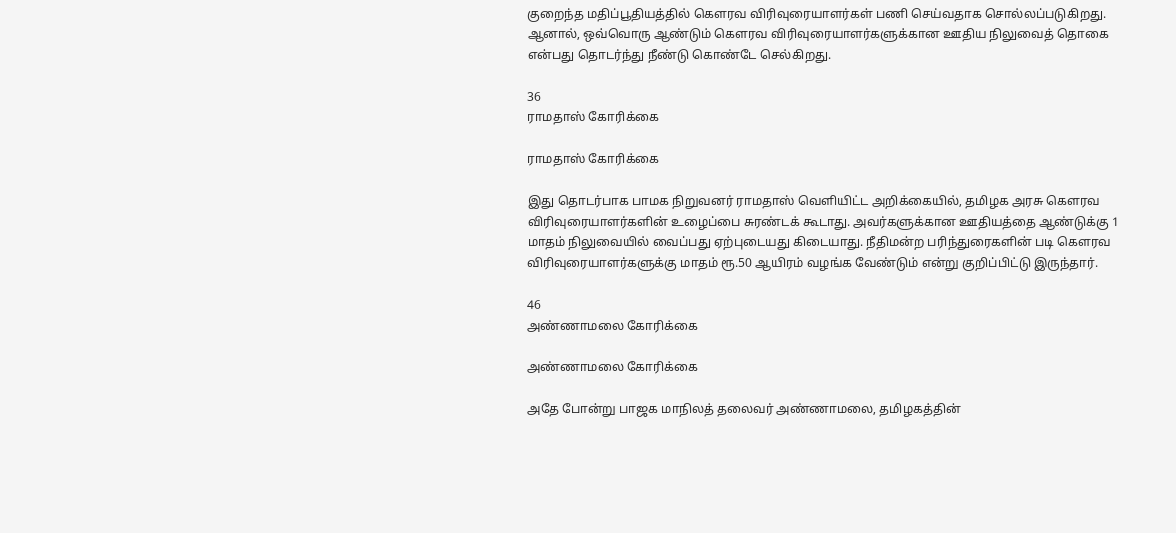குறைந்த மதிப்பூதியத்தில் கௌரவ விரிவுரையாளர்கள் பணி செய்வதாக சொல்லப்படுகிறது. ஆனால், ஒவ்வொரு ஆண்டும் கௌரவ விரிவுரையாளர்களுக்கான ஊதிய நிலுவைத் தொகை என்பது தொடர்ந்து நீண்டு கொண்டே செல்கிறது.

36
ராமதாஸ் கோரிக்கை

ராமதாஸ் கோரிக்கை

இது தொடர்பாக பாமக நிறுவனர் ராமதாஸ் வெளியிட்ட அறிக்கையில், தமிழக அரசு கௌரவ விரிவுரையாளர்களின் உழைப்பை சுரண்டக் கூடாது. அவர்களுக்கான ஊதியத்தை ஆண்டுக்கு 1 மாதம் நிலுவையில் வைப்பது ஏற்புடையது கிடையாது. நீதிமன்ற பரிந்துரைகளின் படி கௌரவ விரிவுரையாளர்களுக்கு மாதம் ரூ.50 ஆயிரம் வழங்க வேண்டும் என்று குறிப்பிட்டு இருந்தார்.

46
அண்ணாமலை கோரிக்கை

அண்ணாமலை கோரிக்கை

அதே போன்று பாஜக மாநிலத் தலைவர் அண்ணாமலை, தமிழகத்தின்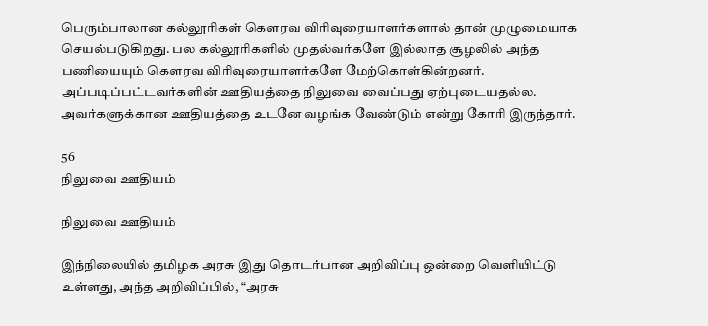பெரும்பாலான கல்லூரிகள் கௌரவ விரிவுரையாளர்களால் தான் முழுமையாக செயல்படுகிறது. பல கல்லூரிகளில் முதல்வர்களே இல்லாத சூழலில் அந்த பணியையும் கௌரவ விரிவுரையாளர்களே மேற்கொள்கின்றனர். அப்படிப்பட்டவர்களின் ஊதியத்தை நிலுவை வைப்பது ஏற்புடையதல்ல. அவர்களுக்கான ஊதியத்தை உடனே வழங்க வேண்டும் என்று கோரி இருந்தார்.

56
நிலுவை ஊதியம்

நிலுவை ஊதியம்

இந்நிலையில் தமிழக அரசு இது தொடர்பான அறிவிப்பு ஒன்றை வெளியிட்டு உள்ளது, அந்த அறிவிப்பில், “அரசு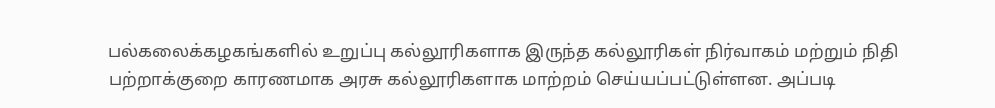பல்கலைக்கழகங்களில் உறுப்பு கல்லூரிகளாக இருந்த கல்லூரிகள் நிர்வாகம் மற்றும் நிதி பற்றாக்குறை காரணமாக அரசு கல்லூரிகளாக மாற்றம் செய்யப்பட்டுள்ளன. அப்படி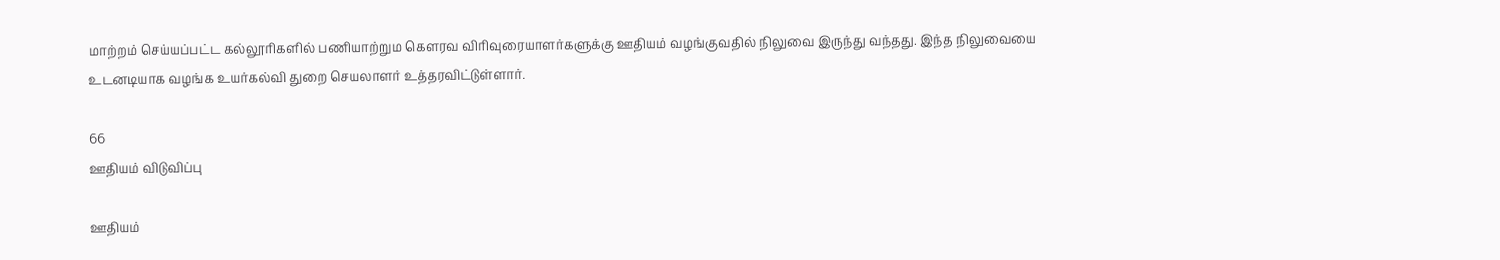மாற்றம் செய்யப்பட்ட கல்லூரிகளில் பணியாற்றும கௌரவ விரிவுரையாளர்களுக்கு ஊதியம் வழங்குவதில் நிலுவை இருந்து வந்தது. இந்த நிலுவையை உடனடியாக வழங்க உயர்கல்வி துறை செயலாளர் உத்தரவிட்டுள்ளார்.

66
ஊதியம் விடுவிப்பு

ஊதியம்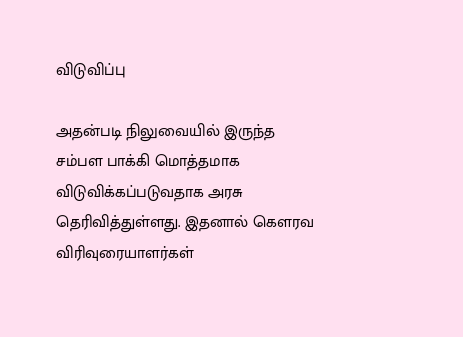விடுவிப்பு

அதன்படி நிலுவையில் இருந்த சம்பள பாக்கி மொத்தமாக விடுவிக்கப்படுவதாக அரசு தெரிவித்துள்ளது. இதனால் கௌரவ விரிவுரையாளர்கள்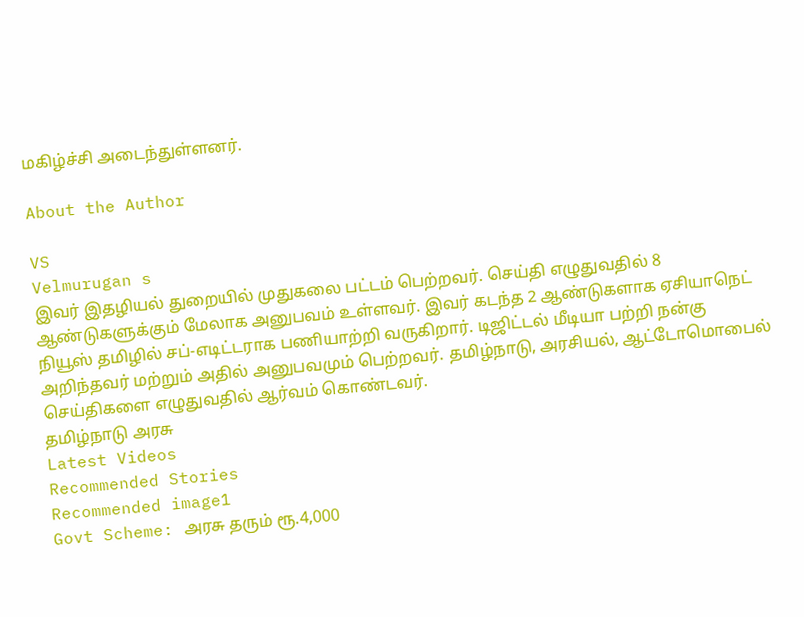மகிழ்ச்சி அடைந்துள்ளனர்.

About the Author

VS
Velmurugan s
இவர் இதழியல் துறையில் முதுகலை பட்டம் பெற்றவர். செய்தி எழுதுவதில் 8 ஆண்டுகளுக்கும் மேலாக அனுபவம் உள்ளவர். இவர் கடந்த 2 ஆண்டுகளாக ஏசியாநெட் நியூஸ் தமிழில் சப்-எடிட்டராக பணியாற்றி வருகிறார். டிஜிட்டல் மீடியா பற்றி நன்கு அறிந்தவர் மற்றும் அதில் அனுபவமும் பெற்றவர். தமிழ்நாடு, அரசியல், ஆட்டோமொபைல் செய்திகளை எழுதுவதில் ஆர்வம் கொண்டவர்.
தமிழ்நாடு அரசு
Latest Videos
Recommended Stories
Recommended image1
Govt Scheme: அரசு தரும் ரூ.4,000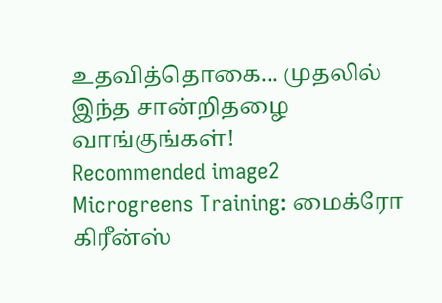உதவித்தொகை... முதலில் இந்த சான்றிதழை வாங்குங்கள்!
Recommended image2
Microgreens Training: மைக்ரோ கிரீன்ஸ்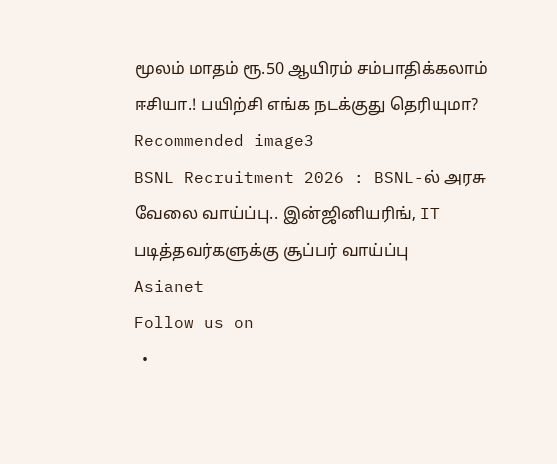மூலம் மாதம் ரூ.50 ஆயிரம் சம்பாதிக்கலாம் ஈசியா.! பயிற்சி எங்க நடக்குது தெரியுமா?
Recommended image3
BSNL Recruitment 2026 : BSNL-ல் அரசு வேலை வாய்ப்பு.. இன்ஜினியரிங், IT படித்தவர்களுக்கு சூப்பர் வாய்ப்பு
Asianet
Follow us on
  •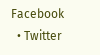Facebook
  • Twitter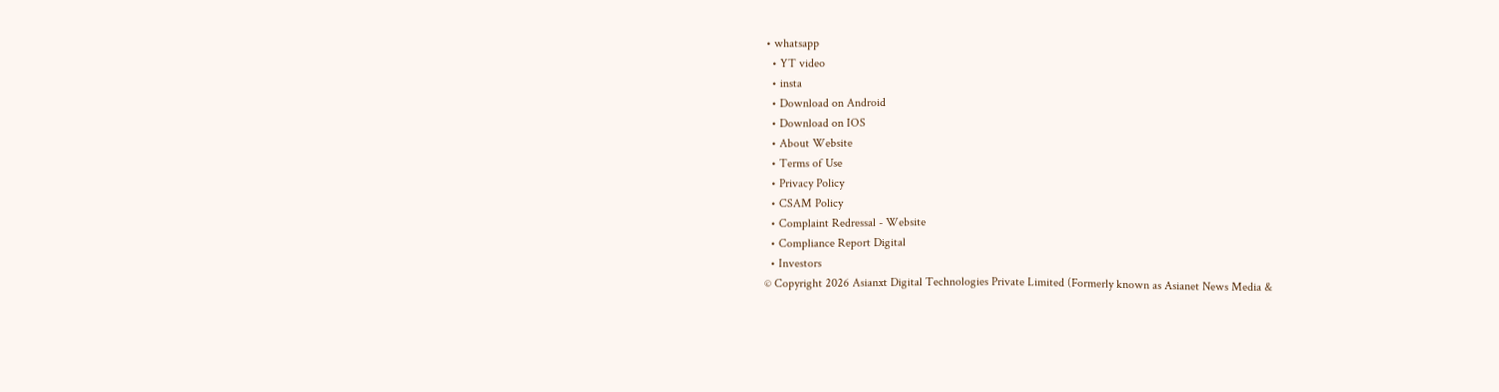• whatsapp
  • YT video
  • insta
  • Download on Android
  • Download on IOS
  • About Website
  • Terms of Use
  • Privacy Policy
  • CSAM Policy
  • Complaint Redressal - Website
  • Compliance Report Digital
  • Investors
© Copyright 2026 Asianxt Digital Technologies Private Limited (Formerly known as Asianet News Media &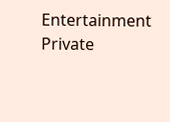Entertainment Private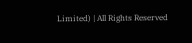Limited) | All Rights Reserved